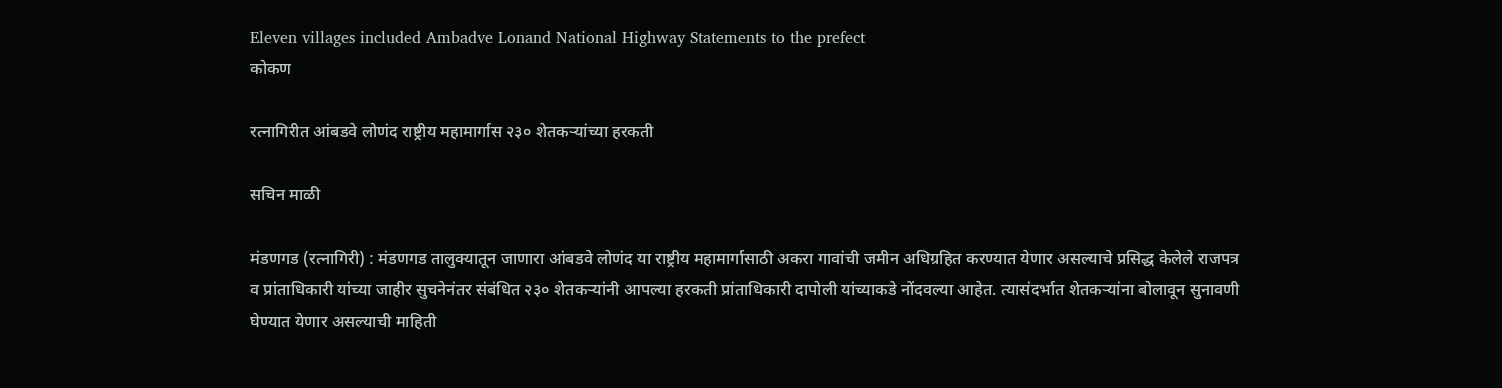Eleven villages included Ambadve Lonand National Highway Statements to the prefect
कोकण

रत्नागिरीत आंबडवे लोणंद राष्ट्रीय महामार्गास २३० शेतकऱ्यांच्या हरकती

सचिन माळी

मंडणगड (रत्नागिरी) : मंडणगड तालुक्यातून जाणारा आंबडवे लोणंद या राष्ट्रीय महामार्गासाठी अकरा गावांची जमीन अधिग्रहित करण्यात येणार असल्याचे प्रसिद्ध केलेले राजपत्र व प्रांताधिकारी यांच्या जाहीर सुचनेनंतर संबंधित २३० शेतकऱ्यांनी आपल्या हरकती प्रांताधिकारी दापोली यांच्याकडे नोंदवल्या आहेत. त्यासंदर्भात शेतकऱ्यांना बोलावून सुनावणी घेण्यात येणार असल्याची माहिती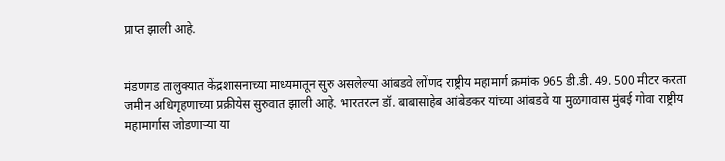प्राप्त झाली आहे.


मंडणगड तालुक्यात केंद्रशासनाच्या माध्यमातून सुरु असलेल्या आंबडवे लोंणद राष्ट्रीय महामार्ग क्रमांक 965 डी.डी. 49. 500 मीटर करता जमीन अधिगृहणाच्या प्रक्रीयेस सुरुवात झाली आहे. भारतरत्न डॉ. बाबासाहेब आंबेडकर यांच्या आंबडवे या मुळगावास मुंबई गोवा राष्ट्रीय महामार्गास जोडणाऱ्या या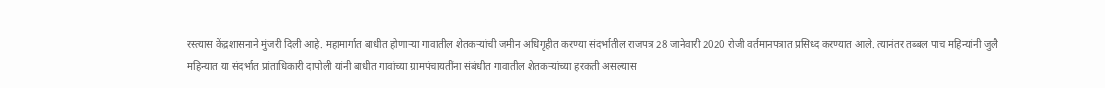रस्त्यास केंद्रशासनाने मुंजरी दिली आहे. महामार्गात बाधीत होणाऱ्या गावातील शेतकऱ्यांची जमीन अधिगृहीत करण्या संदर्भातील राजपत्र 28 जानेवारी 2020 रोजी वर्तमानपत्रात प्रसिध्द करण्यात आले. त्यानंतर तब्बल पाच महिन्यांनी जुलै महिन्यात या संदर्भात प्रांताधिकारी दापोली यांनी बाधीत गावांच्या ग्रामपंचायतींना संबंधीत गावातील शेतकऱ्यांच्या हरकती असल्यास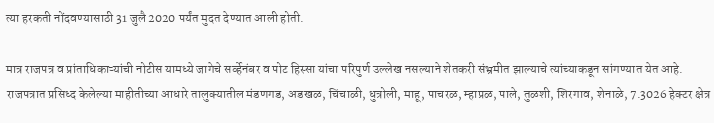त्या हरकती नोंदवण्यासाठी 31 जुलै 2020 पर्यंत मुदत देण्यात आली होती.

मात्र राजपत्र व प्रांताधिकाऱ्यांची नोटीस यामध्ये जागेचे सर्व्हेनंबर व पोट हिस्सा यांचा परिपुर्ण उल्लेख नसल्याने शेतकरी संभ्रमीत झाल्याचे त्यांच्याकडून सांगण्यात येत आहे. राजपत्रात प्रसिध्द केलेल्या माहीतीच्या आधारे तालुक्यातील मंडणगड, अडखळ, चिंचाळी, धुत्रोली, माहू, पाचरळ, म्हाप्रळ, पाले, तुळशी, शिरगाव, शेनाळे, 7.3026 हेक्टर क्षेत्र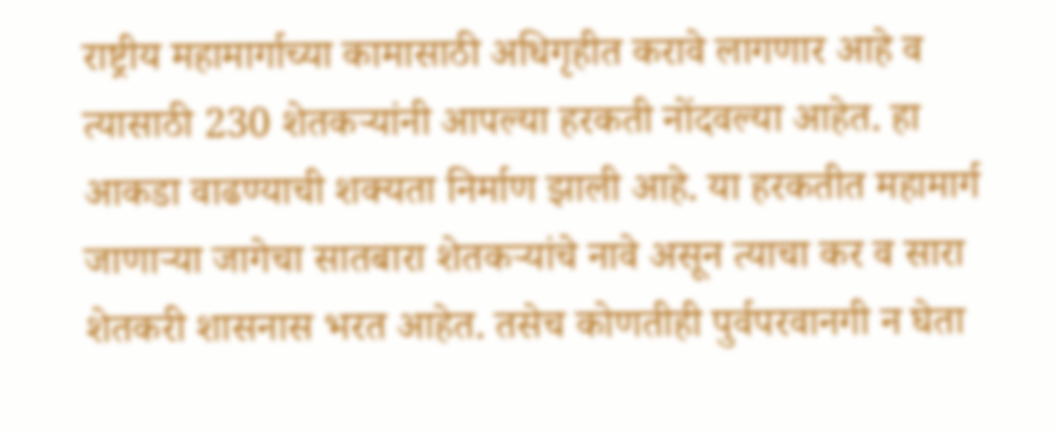राष्ट्रीय महामार्गाच्या कामासाठी अधिगृहीत करावे लागणार आहे व त्यासाठी 230 शेतकऱ्यांनी आपल्या हरकती नोंदवल्या आहेत. हा आकडा वाढण्याची शक्यता निर्माण झाली आहे. या हरकतीत महामार्ग जाणाऱ्या जागेचा सातबारा शेतकऱ्यांचे नावे असून त्याचा कर व सारा शेतकरी शासनास भरत आहेत. तसेच कोणतीही पुर्वपरवानगी न घेता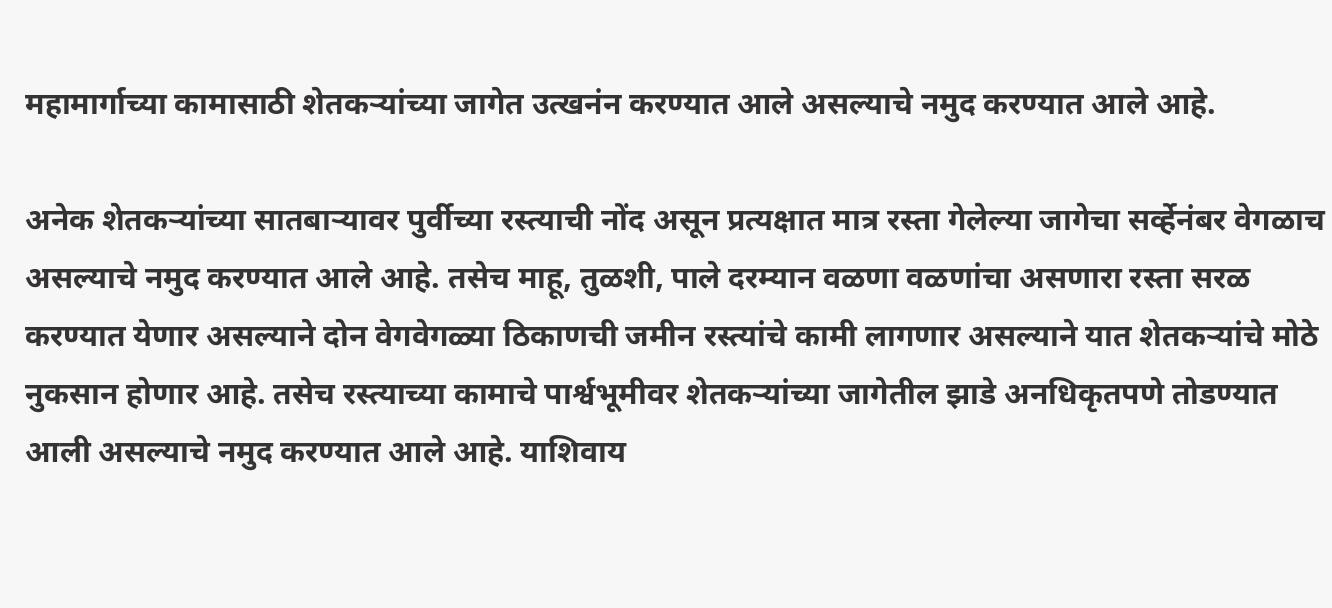महामार्गाच्या कामासाठी शेतकऱ्यांच्या जागेत उत्खनंन करण्यात आले असल्याचे नमुद करण्यात आले आहे.

अनेक शेतकऱ्यांच्या सातबाऱ्यावर पुर्वीच्या रस्त्याची नोंद असून प्रत्यक्षात मात्र रस्ता गेलेल्या जागेचा सर्व्हेनंबर वेगळाच असल्याचे नमुद करण्यात आले आहे. तसेच माहू, तुळशी, पाले दरम्यान वळणा वळणांचा असणारा रस्ता सरळ करण्यात येणार असल्याने दोन वेगवेगळ्या ठिकाणची जमीन रस्त्यांचे कामी लागणार असल्याने यात शेतकऱ्यांचे मोठे नुकसान होणार आहे. तसेच रस्त्याच्या कामाचे पार्श्वभूमीवर शेतकऱ्यांच्या जागेतील झाडे अनधिकृतपणे तोडण्यात आली असल्याचे नमुद करण्यात आले आहे. याशिवाय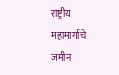राष्ट्रीय महामार्गाचे जमीन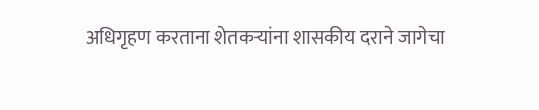अधिगृहण करताना शेतकऱ्यांना शासकीय दराने जागेचा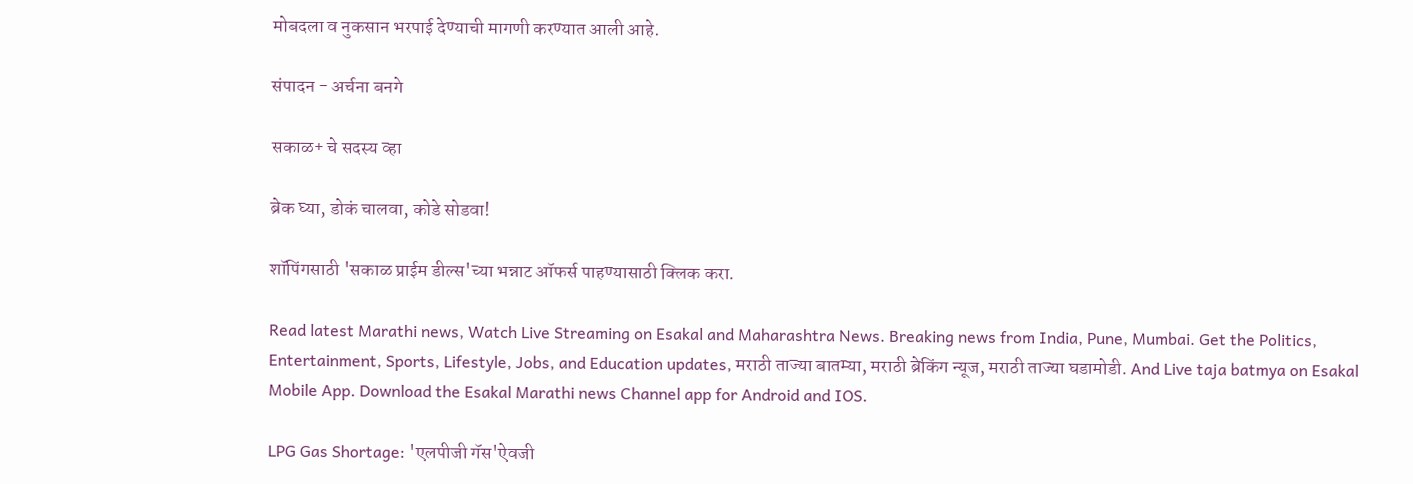मोबदला व नुकसान भरपाई देण्याची मागणी करण्यात आली आहे.

संपादन - अर्चना बनगे

सकाळ+ चे सदस्य व्हा

ब्रेक घ्या, डोकं चालवा, कोडे सोडवा!

शॉपिंगसाठी 'सकाळ प्राईम डील्स'च्या भन्नाट ऑफर्स पाहण्यासाठी क्लिक करा.

Read latest Marathi news, Watch Live Streaming on Esakal and Maharashtra News. Breaking news from India, Pune, Mumbai. Get the Politics, Entertainment, Sports, Lifestyle, Jobs, and Education updates, मराठी ताज्या बातम्या, मराठी ब्रेकिंग न्यूज, मराठी ताज्या घडामोडी. And Live taja batmya on Esakal Mobile App. Download the Esakal Marathi news Channel app for Android and IOS.

LPG Gas Shortage: 'एलपीजी गॅस'ऐवजी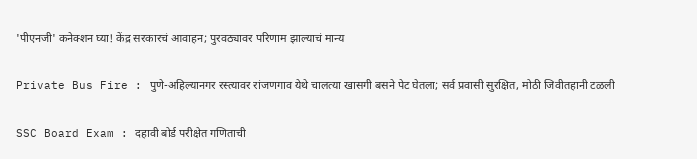'पीएनजी' कनेक्शन घ्या! केंद्र सरकारचं आवाहन; पुरवठ्यावर परिणाम झाल्याचं मान्य

Private Bus Fire : पुणे-अहिल्यानगर रस्त्यावर रांजणगाव येथे चालत्या खासगी बसने पेट घेतला; सर्व प्रवासी सुरक्षित, मोठी जिवीतहानी टळली

SSC Board Exam : दहावी बोर्ड परीक्षेत गणिताची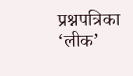प्रश्नपत्रिका ‘लीक’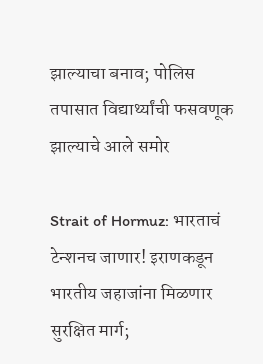झाल्याचा बनाव; पोलिस तपासात विद्यार्थ्यांची फसवणूक झाल्याचे आले समोर

Strait of Hormuz: भारताचं टेन्शनच जाणार! इराणकडून भारतीय जहाजांना मिळणार सुरक्षित मार्ग;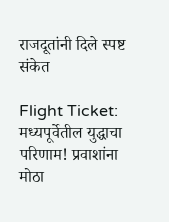राजदूतांनी दिले स्पष्ट संकेत

Flight Ticket: मध्यपूर्वेतील युद्धाचा परिणाम! प्रवाशांना मोठा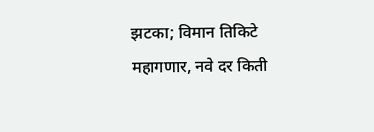झटका; विमान तिकिटे महागणार, नवे दर किती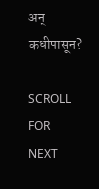अन् कधीपासून?

SCROLL FOR NEXT